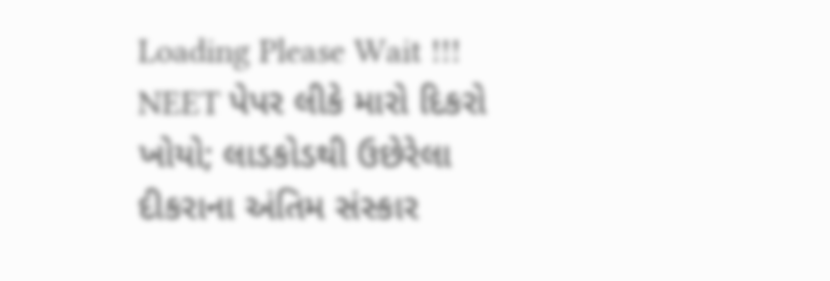Loading Please Wait !!!
NEET પેપર લીકે મારો દિકરો ખોયો; લાડકોડથી ઉછેરેલા દીકરાના અંતિમ સંસ્કાર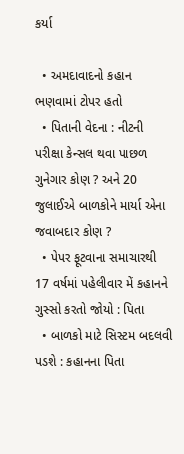કર્યા

  • અમદાવાદનો કહાન ભણવામાં ટોપર હતો
  • પિતાની વેદના : નીટની પરીક્ષા કેન્સલ થવા પાછળ ગુનેગાર કોણ ? અને 20 જુલાઈએ બાળકોને માર્યા એના જવાબદાર કોણ ?
  • પેપર ફૂટવાના સમાચારથી 17 વર્ષમાં પહેલીવાર મેં કહાનને ગુસ્સો કરતો જોયો : પિતા
  • બાળકો માટે સિસ્ટમ બદલવી પડશે : કહાનના પિતા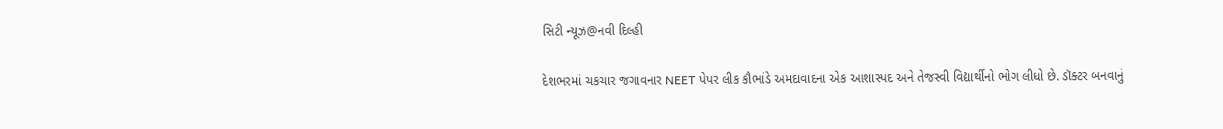સિટી ન્યૂઝ@નવી દિલ્હી

દેશભરમાં ચકચાર જગાવનાર NEET પેપર લીક કૌભાંડે અમદાવાદના એક આશાસ્પદ અને તેજસ્વી વિદ્યાર્થીનો ભોગ લીધો છે. ડૉક્ટર બનવાનું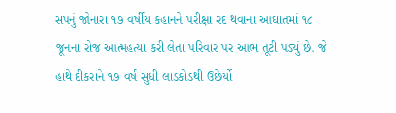સપનું જોનારા ૧૭ વર્ષીય કહાનને પરીક્ષા રદ થવાના આઘાતમાં ૧૮ જૂનના રોજ આત્મહત્યા કરી લેતા પરિવાર પર આભ તૂટી પડ્યું છે. જે હાથે દીકરાને ૧૭ વર્ષ સુધી લાડકોડથી ઉછેર્યો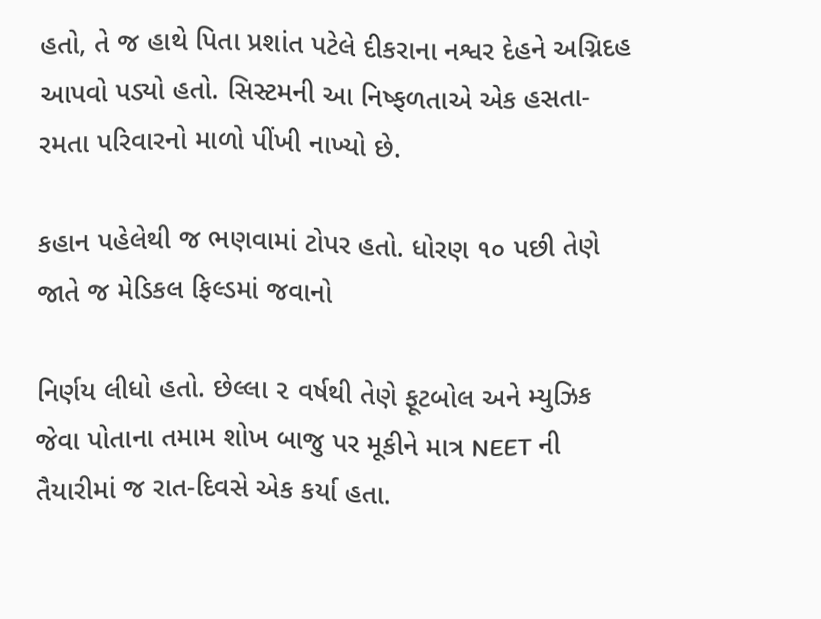હતો, તે જ હાથે પિતા પ્રશાંત પટેલે દીકરાના નશ્વર દેહને અગ્નિદહ આપવો પડ્યો હતો. સિસ્ટમની આ નિષ્ફળતાએ એક હસતા-રમતા પરિવારનો માળો પીંખી નાખ્યો છે.

કહાન પહેલેથી જ ભણવામાં ટોપર હતો. ધોરણ ૧૦ પછી તેણે જાતે જ મેડિકલ ફિલ્ડમાં જવાનો

નિર્ણય લીધો હતો. છેલ્લા ૨ વર્ષથી તેણે ફૂટબોલ અને મ્યુઝિક જેવા પોતાના તમામ શોખ બાજુ પર મૂકીને માત્ર NEET ની તૈયારીમાં જ રાત-દિવસે એક કર્યા હતા.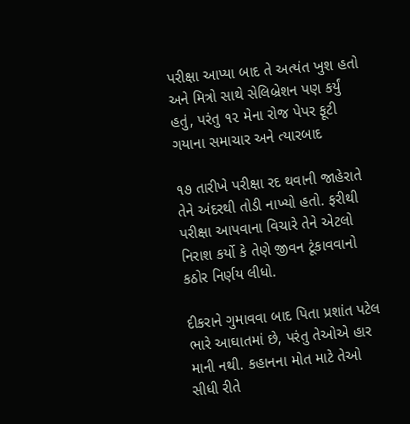પરીક્ષા આપ્યા બાદ તે અત્યંત ખુશ હતો અને મિત્રો સાથે સેલિબ્રેશન પણ કર્યું હતું, પરંતુ ૧૨ મેના રોજ પેપર ફૂટી ગયાના સમાચાર અને ત્યારબાદ

૧૭ તારીખે પરીક્ષા રદ થવાની જાહેરાતે તેને અંદરથી તોડી નાખ્યો હતો. ફરીથી પરીક્ષા આપવાના વિચારે તેને એટલો નિરાશ કર્યો કે તેણે જીવન ટૂંકાવવાનો કઠોર નિર્ણય લીધો.

દીકરાને ગુમાવવા બાદ પિતા પ્રશાંત પટેલ ભારે આઘાતમાં છે, પરંતુ તેઓએ હાર માની નથી. કહાનના મોત માટે તેઓ સીધી રીતે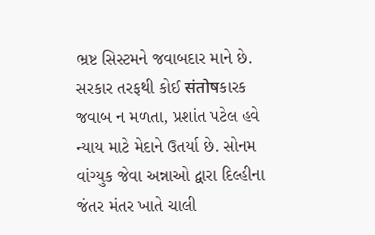ભ્રષ્ટ સિસ્ટમને જવાબદાર માને છે. સરકાર તરફથી કોઈ संतोषકારક જવાબ ન મળતા, પ્રશાંત પટેલ હવે ન્યાય માટે મેદાને ઉતર્યા છે. સોનમ વાંગ્યુક જેવા અન્નાઓ દ્વારા દિલ્હીના જંતર મંતર ખાતે ચાલી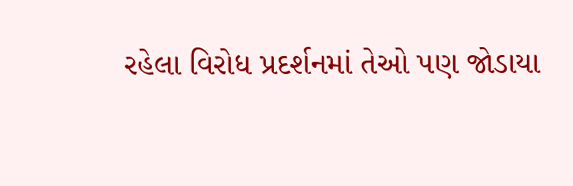રહેલા વિરોધ પ્રદર્શનમાં તેઓ પણ જોડાયા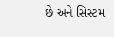છે અને સિસ્ટમ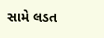સામે લડત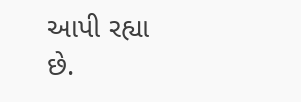આપી રહ્યા છે.